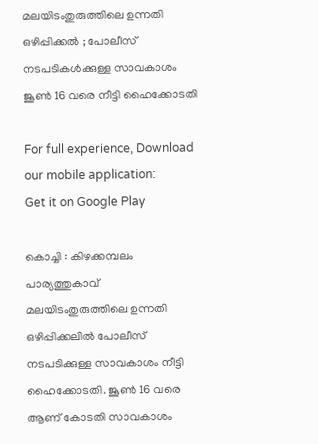മലയിടംതുരുത്തിലെ ഉന്നതി ഒഴിപ്പിക്കൽ ; പോലീസ് നടപടികൾക്കുള്ള സാവകാശം ജൂണ്‍ 16 വരെ നീട്ടി ഹൈക്കോടതി

For full experience, Download our mobile application:
Get it on Google Play

കൊച്ചി : കിഴക്കമ്പലം പാര്യത്തുകാവ് മലയിടംതുരുത്തിലെ ഉന്നതി ഒഴിപ്പിക്കലിൽ പോലീസ് നടപടിക്കുള്ള സാവകാശം നീട്ടി ഹൈക്കോടതി. ജൂണ്‍ 16 വരെ ആണ് കോടതി സാവകാശം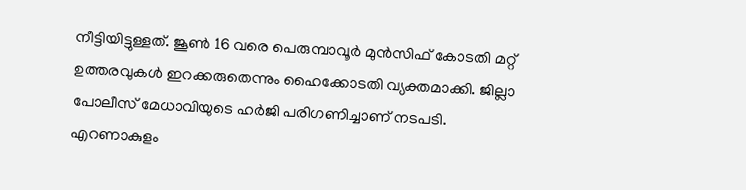നീട്ടിയിട്ടുള്ളത്. ജൂണ്‍ 16 വരെ പെരുമ്പാവൂര്‍ മുന്‍സിഫ് കോടതി മറ്റ് ഉത്തരവുകള്‍ ഇറക്കരുതെന്നും ഹൈക്കോടതി വ്യക്തമാക്കി. ജില്ലാ പോലീസ് മേധാവിയുടെ ഹർജി പരിഗണിച്ചാണ് നടപടി. എറണാകുളം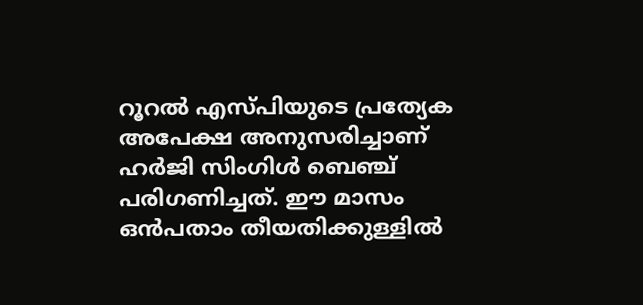റൂറല്‍ എസ്പിയുടെ പ്രത്യേക അപേക്ഷ അനുസരിച്ചാണ് ഹര്‍ജി സിംഗിള്‍ ബെഞ്ച് പരിഗണിച്ചത്. ഈ മാസം ഒൻപതാം തീയതിക്കുള്ളിൽ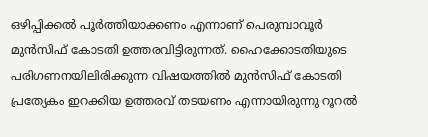ഒഴിപ്പിക്കല്‍ പൂര്‍ത്തിയാക്കണം എന്നാണ് പെരുമ്പാവൂര്‍ മുന്‍സിഫ് കോടതി ഉത്തരവിട്ടിരുന്നത്. ഹൈക്കോടതിയുടെ പരിഗണനയിലിരിക്കുന്ന വിഷയത്തിൽ മുന്‍സിഫ് കോടതി പ്രത്യേകം ഇറക്കിയ ഉത്തരവ് തടയണം എന്നായിരുന്നു റൂറല്‍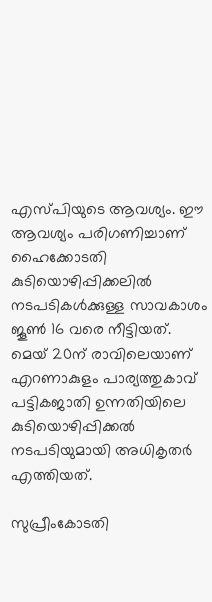എസ്പിയുടെ ആവശ്യം. ഈ ആവശ്യം പരിഗണിച്ചാണ് ഹൈക്കോടതി കുടിയൊഴിപ്പിക്കലില്‍ നടപടികള്‍ക്കുള്ള സാവകാശം ജൂണ്‍ 16 വരെ നീട്ടിയത്. മെയ് 20ന് രാവിലെയാണ് എറണാകുളം പാര്യത്തുകാവ് പട്ടികജാതി ഉന്നതിയിലെ കുടിയൊഴിപ്പിക്കല്‍ നടപടിയുമായി അധികൃതര്‍ എത്തിയത്.

സുപ്രീംകോടതി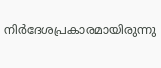നിര്‍ദേശപ്രകാരമായിരുന്നു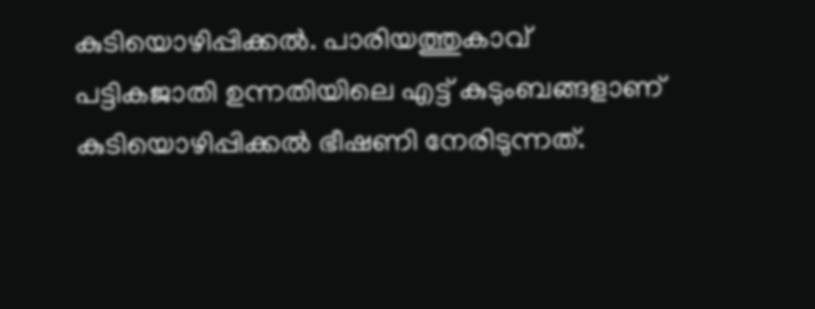കുടിയൊഴിപ്പിക്കല്‍. പാരിയത്തുകാവ് പട്ടികജാതി ഉന്നതിയിലെ എട്ട് കുടുംബങ്ങളാണ് കുടിയൊഴിപ്പിക്കല്‍ ഭീഷണി നേരിടുന്നത്.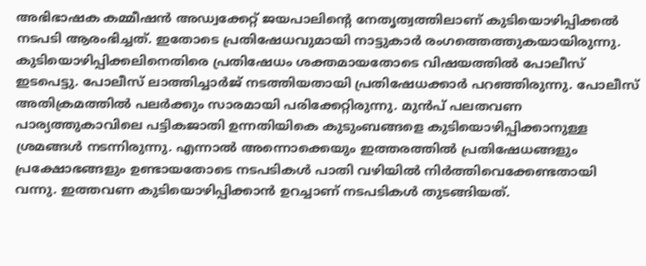അഭിഭാഷക കമ്മീഷന്‍ അഡ്വക്കേറ്റ് ജയപാലിന്റെ നേതൃത്വത്തിലാണ് കുടിയൊഴിപ്പിക്കല്‍ നടപടി ആരംഭിച്ചത്. ഇതോടെ പ്രതിഷേധവുമായി നാട്ടുകാര്‍ രംഗത്തെത്തുകയായിരുന്നു. കുടിയൊഴിപ്പിക്കലിനെതിരെ പ്രതിഷേധം ശക്തമായതോടെ വിഷയത്തിൽ പോലീസ് ഇടപെട്ടു. പോലീസ് ലാത്തിച്ചാര്‍ജ് നടത്തിയതായി പ്രതിഷേധക്കാര്‍ പറഞ്ഞിരുന്നു. പോലീസ് അതിക്രമത്തില്‍ പലര്‍ക്കും സാരമായി പരിക്കേറ്റിരുന്നു. മുൻപ് പലതവണ പാര്യത്തുകാവിലെ പട്ടികജാതി ഉന്നതിയികെ കുടുംബങ്ങളെ കുടിയൊഴിപ്പിക്കാനുള്ള ശ്രമങ്ങൾ നടന്നിരുന്നു. എന്നാൽ അന്നൊക്കെയും ഇത്തരത്തിൽ പ്രതിഷേധങ്ങളും പ്രക്ഷോഭങ്ങളും ഉണ്ടായതോടെ നടപടികൾ പാതി വഴിയിൽ നിർത്തിവെക്കേണ്ടതായി വന്നു. ഇത്തവണ കുടിയൊഴിപ്പിക്കാന്‍ ഉറച്ചാണ് നടപടികള്‍ തുടങ്ങിയത്.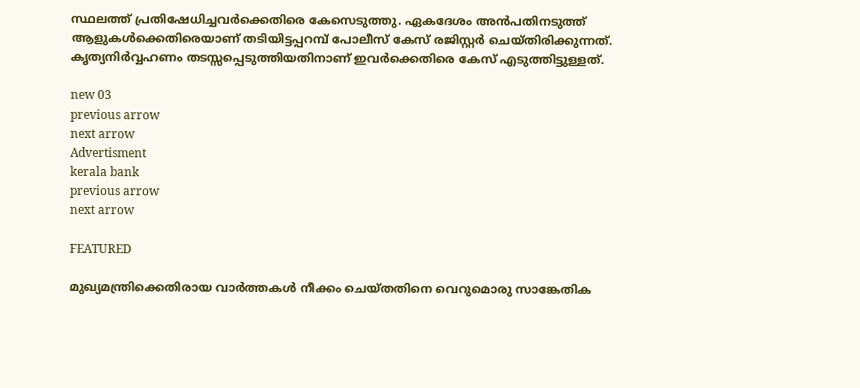സ്ഥലത്ത് പ്രതിഷേധിച്ചവർക്കെതിരെ കേസെടുത്തു. ഏകദേശം അൻപതിനടുത്ത് ആളുകൾക്കെതിരെയാണ് തടിയിട്ടപ്പറമ്പ് പോലീസ് കേസ് രജിസ്റ്റർ ചെയ്തിരിക്കുന്നത്. കൃത്യനിര്‍വ്വഹണം തടസ്സപ്പെടുത്തിയതിനാണ് ഇവർക്കെതിരെ കേസ് എടുത്തിട്ടുള്ളത്.

new 03
previous arrow
next arrow
Advertisment
kerala bank
previous arrow
next arrow

FEATURED

മുഖ്യമന്ത്രിക്കെതിരായ വാർത്തകൾ നീക്കം ചെയ്തതിനെ വെറുമൊരു സാങ്കേതിക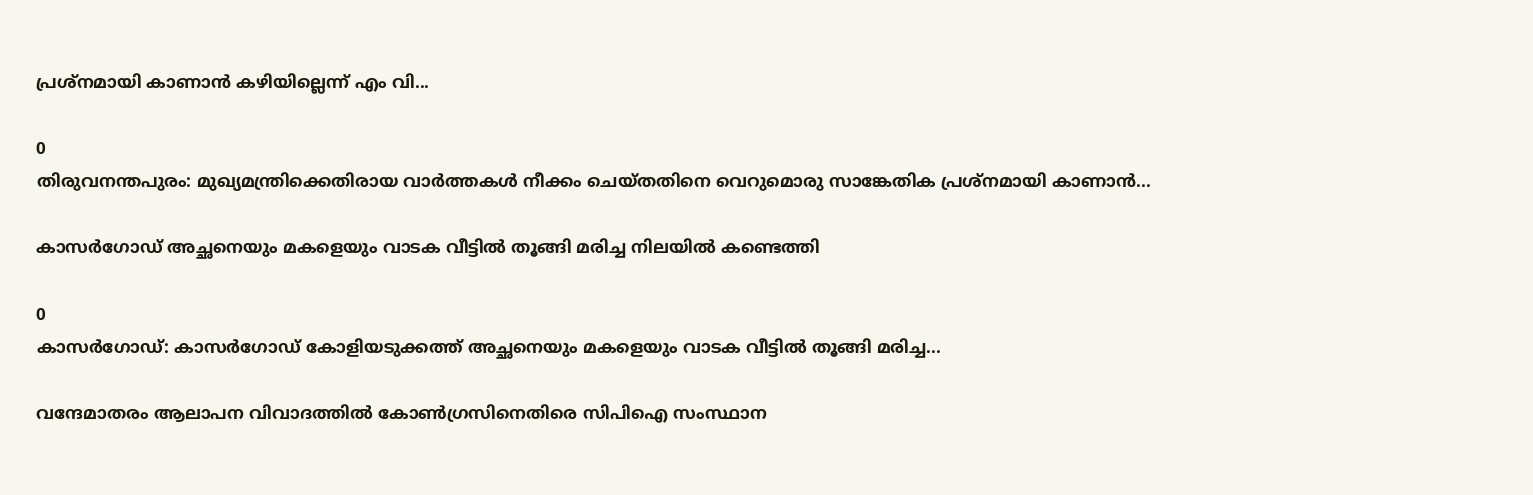പ്രശ്‌നമായി കാണാൻ കഴിയില്ലെന്ന് എം വി...

0
തിരുവനന്തപുരം: മുഖ്യമന്ത്രിക്കെതിരായ വാർത്തകൾ നീക്കം ചെയ്തതിനെ വെറുമൊരു സാങ്കേതിക പ്രശ്‌നമായി കാണാൻ...

കാസർഗോഡ് അച്ഛനെയും മകളെയും വാടക വീട്ടിൽ തൂങ്ങി മരിച്ച നിലയിൽ കണ്ടെത്തി

0
കാസർഗോഡ്: കാസർഗോഡ് കോളിയടുക്കത്ത് അച്ഛനെയും മകളെയും വാടക വീട്ടിൽ തൂങ്ങി മരിച്ച...

വന്ദേമാതരം ആലാപന വിവാദത്തിൽ കോൺഗ്രസിനെതിരെ സിപിഐ സംസ്ഥാന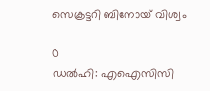സെക്രട്ടറി ബിനോയ് വിശ്വം

0
ഡൽഹി: എഐസിസി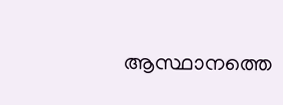ആസ്ഥാനത്തെ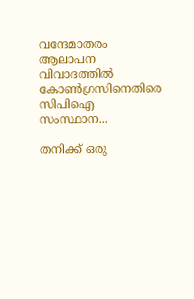വന്ദേമാതരം ആലാപന വിവാദത്തിൽ കോൺഗ്രസിനെതിരെ സിപിഐ സംസ്ഥാന...

തനിക്ക് ഒരു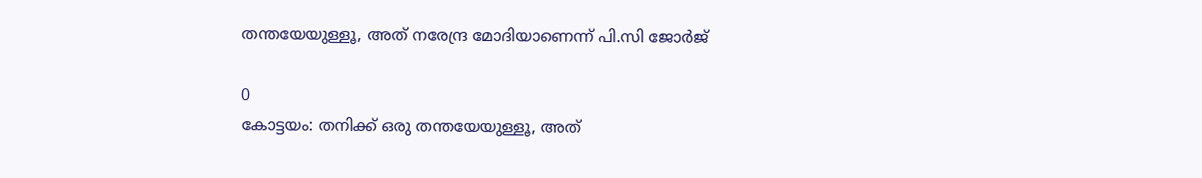തന്തയേയുള്ളൂ, അത് നരേന്ദ്ര മോദിയാണെന്ന് പി.സി ജോർജ്

0
കോട്ടയം: തനിക്ക് ഒരു തന്തയേയുള്ളൂ, അത്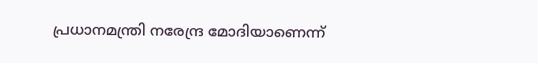പ്രധാനമന്ത്രി നരേന്ദ്ര മോദിയാണെന്ന്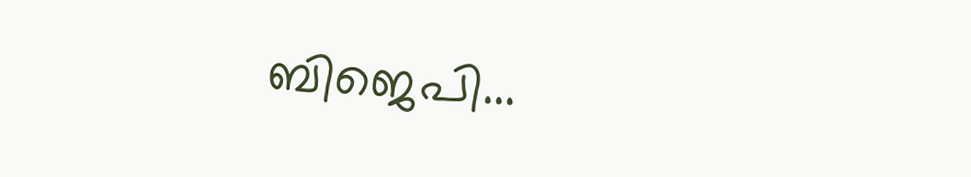ബിജെപി...